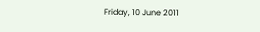Friday, 10 June 2011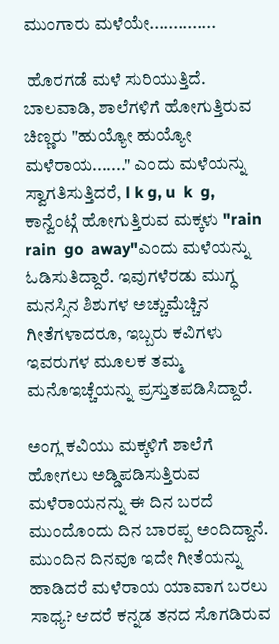ಮುಂಗಾರು ಮಳೆಯೇ..............

 ಹೊರಗಡೆ ಮಳೆ ಸುರಿಯುತ್ತಿದೆ. ಬಾಲವಾಡಿ, ಶಾಲೆಗಳಿಗೆ ಹೋಗುತ್ತಿರುವ ಚಿಣ್ಣರು "ಹುಯ್ಯೋ ಹುಯ್ಯೋ ಮಳೆರಾಯ......." ಎಂದು ಮಳೆಯನ್ನು ಸ್ವಾಗತಿಸುತ್ತಿದರೆ, l k g, u  k  g, ಕಾನ್ವೆಂಟ್ಗೆ ಹೋಗುತ್ತಿರುವ ಮಕ್ಕಳು "rain  rain  go  away"ಎಂದು ಮಳೆಯನ್ನು ಓಡಿಸುತಿದ್ದಾರೆ. ಇವುಗಳೆರಡು ಮುಗ್ಧ ಮನಸ್ಸಿನ ಶಿಶುಗಳ ಅಚ್ಚುಮೆಚ್ಚಿನ ಗೀತೆಗಳಾದರೂ, ಇಬ್ಬರು ಕವಿಗಳು ಇವರುಗಳ ಮೂಲಕ ತಮ್ಮ ಮನೊಇಚ್ಚೆಯನ್ನು ಪ್ರಸ್ತುತಪಡಿಸಿದ್ದಾರೆ.

ಅಂಗ್ಲ ಕವಿಯು ಮಕ್ಕಳಿಗೆ ಶಾಲೆಗೆ ಹೋಗಲು ಅಡ್ಡಿಪಡಿಸುತ್ತಿರುವ ಮಳೆರಾಯನನ್ನು ಈ ದಿನ ಬರದೆ ಮುಂದೊಂದು ದಿನ ಬಾರಪ್ಪ ಅಂದಿದ್ದಾನೆ. ಮುಂದಿನ ದಿನವೂ ಇದೇ ಗೀತೆಯನ್ನು ಹಾಡಿದರೆ ಮಳೆರಾಯ ಯಾವಾಗ ಬರಲು ಸಾಧ್ಯ? ಆದರೆ ಕನ್ನಡ ತನದ ಸೊಗಡಿರುವ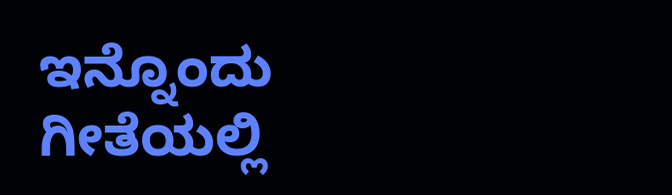ಇನ್ನೊಂದು ಗೀತೆಯಲ್ಲಿ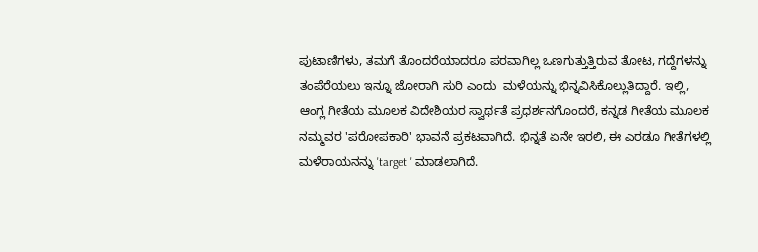ಪುಟಾಣಿಗಳು, ತಮಗೆ ತೊಂದರೆಯಾದರೂ ಪರವಾಗಿಲ್ಲ ಒಣಗುತ್ತುತ್ತಿರುವ ತೋಟ, ಗದ್ದೆಗಳನ್ನು ತಂಪೆರೆಯಲು ಇನ್ನೂ ಜೋರಾಗಿ ಸುರಿ ಎಂದು  ಮಳೆಯನ್ನು ಭಿನ್ನವಿಸಿಕೊಲ್ಲುತಿದ್ದಾರೆ. ಇಲ್ಲಿ, ಆಂಗ್ಲ ಗೀತೆಯ ಮೂಲಕ ವಿದೇಶಿಯರ ಸ್ವಾರ್ಥತೆ ಪ್ರಧರ್ಶನಗೊಂದರೆ, ಕನ್ನಡ ಗೀತೆಯ ಮೂಲಕ ನಮ್ಮವರ 'ಪರೋಪಕಾರಿ' ಭಾವನೆ ಪ್ರಕಟವಾಗಿದೆ. ಭಿನ್ನತೆ ಏನೇ ಇರಲಿ, ಈ ಎರಡೂ ಗೀತೆಗಳಲ್ಲಿ ಮಳೆರಾಯನನ್ನು 'target ' ಮಾಡಲಾಗಿದೆ.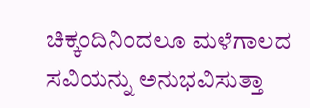ಚಿಕ್ಕಂದಿನಿಂದಲೂ ಮಳೆಗಾಲದ ಸವಿಯನ್ನು ಅನುಭವಿಸುತ್ತಾ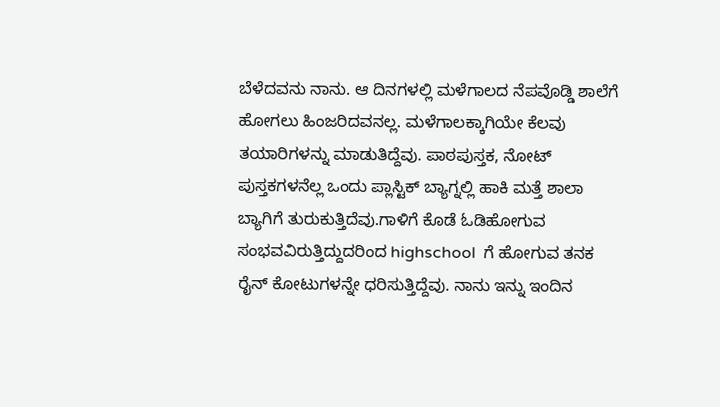ಬೆಳೆದವನು ನಾನು. ಆ ದಿನಗಳಲ್ಲಿ ಮಳೆಗಾಲದ ನೆಪವೊಡ್ಡಿ ಶಾಲೆಗೆ ಹೋಗಲು ಹಿಂಜರಿದವನಲ್ಲ. ಮಳೆಗಾಲಕ್ಕಾಗಿಯೇ ಕೆಲವು ತಯಾರಿಗಳನ್ನು ಮಾಡುತಿದ್ದೆವು. ಪಾಠಪುಸ್ತಕ, ನೋಟ್ ಪುಸ್ತಕಗಳನೆಲ್ಲ ಒಂದು ಪ್ಲಾಸ್ಟಿಕ್ ಬ್ಯಾಗ್ನಲ್ಲಿ ಹಾಕಿ ಮತ್ತೆ ಶಾಲಾ ಬ್ಯಾಗಿಗೆ ತುರುಕುತ್ತಿದೆವು.ಗಾಳಿಗೆ ಕೊಡೆ ಓಡಿಹೋಗುವ ಸಂಭವವಿರುತ್ತಿದ್ದುದರಿಂದ highschool  ಗೆ ಹೋಗುವ ತನಕ ರೈನ್ ಕೋಟುಗಳನ್ನೇ ಧರಿಸುತ್ತಿದ್ದೆವು. ನಾನು ಇನ್ನು ಇಂದಿನ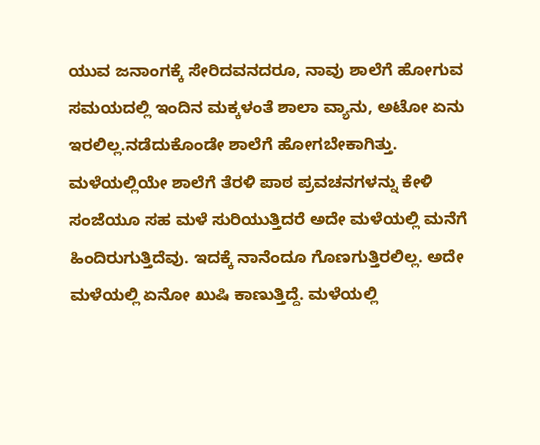ಯುವ ಜನಾಂಗಕ್ಕೆ ಸೇರಿದವನದರೂ, ನಾವು ಶಾಲೆಗೆ ಹೋಗುವ ಸಮಯದಲ್ಲಿ ಇಂದಿನ ಮಕ್ಕಳಂತೆ ಶಾಲಾ ವ್ಯಾನು, ಅಟೋ ಏನು ಇರಲಿಲ್ಲ.ನಡೆದುಕೊಂಡೇ ಶಾಲೆಗೆ ಹೋಗಬೇಕಾಗಿತ್ತು. ಮಳೆಯಲ್ಲಿಯೇ ಶಾಲೆಗೆ ತೆರಳಿ ಪಾಠ ಪ್ರವಚನಗಳನ್ನು ಕೇಳಿ ಸಂಜೆಯೂ ಸಹ ಮಳೆ ಸುರಿಯುತ್ತಿದರೆ ಅದೇ ಮಳೆಯಲ್ಲಿ ಮನೆಗೆ ಹಿಂದಿರುಗುತ್ತಿದೆವು. ಇದಕ್ಕೆ ನಾನೆಂದೂ ಗೊಣಗುತ್ತಿರಲಿಲ್ಲ. ಅದೇ ಮಳೆಯಲ್ಲಿ ಏನೋ ಖುಷಿ ಕಾಣುತ್ತಿದ್ದೆ. ಮಳೆಯಲ್ಲಿ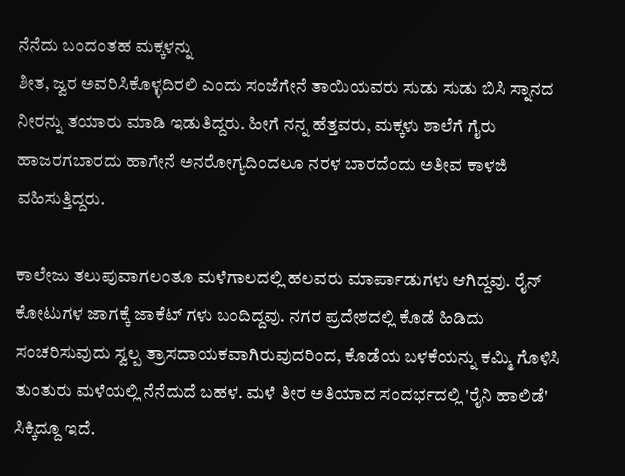ನೆನೆದು ಬಂದಂತಹ ಮಕ್ಕಳನ್ನು
ಶೀತ, ಜ್ವರ ಅವರಿಸಿಕೊಳ್ಳದಿರಲಿ ಎಂದು ಸಂಜೆಗೇನೆ ತಾಯಿಯವರು ಸುಡು ಸುಡು ಬಿಸಿ ಸ್ನಾನದ ನೀರನ್ನು ತಯಾರು ಮಾಡಿ ಇಡುತಿದ್ದರು. ಹೀಗೆ ನನ್ನ ಹೆತ್ತವರು, ಮಕ್ಕಳು ಶಾಲೆಗೆ ಗೈರು ಹಾಜರಗಬಾರದು ಹಾಗೇನೆ ಅನರೋಗ್ಯದಿಂದಲೂ ನರಳ ಬಾರದೆಂದು ಅತೀವ ಕಾಳಜಿ ವಹಿಸುತ್ತಿದ್ದರು.

ಕಾಲೇಜು ತಲುಪುವಾಗಲಂತೂ ಮಳೆಗಾಲದಲ್ಲಿ ಹಲವರು ಮಾರ್ಪಾಡುಗಳು ಆಗಿದ್ದವು. ರೈನ್ ಕೋಟುಗಳ ಜಾಗಕ್ಕೆ ಜಾಕೆಟ್ ಗಳು ಬಂದಿದ್ದವು. ನಗರ ಪ್ರದೇಶದಲ್ಲಿ ಕೊಡೆ ಹಿಡಿದು ಸಂಚರಿಸುವುದು ಸ್ವಲ್ಪ ತ್ರಾಸದಾಯಕವಾಗಿರುವುದರಿಂದ, ಕೊಡೆಯ ಬಳಕೆಯನ್ನು ಕಮ್ಮಿ ಗೊಳಿಸಿ ತುಂತುರು ಮಳೆಯಲ್ಲಿ ನೆನೆದುದೆ ಬಹಳ. ಮಳೆ ತೀರ ಅತಿಯಾದ ಸಂದರ್ಭದಲ್ಲಿ 'ರೈನಿ ಹಾಲಿಡೆ' ಸಿಕ್ಕಿದ್ದೂ ಇದೆ.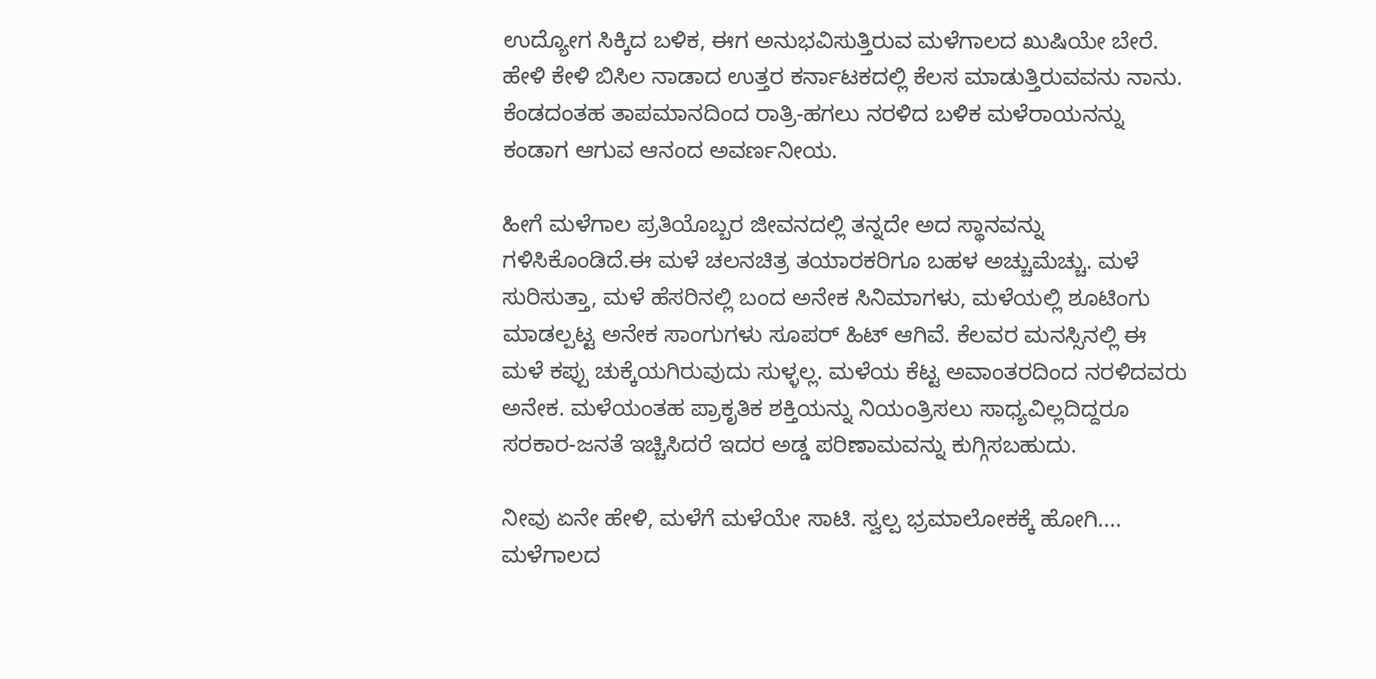ಉದ್ಯೋಗ ಸಿಕ್ಕಿದ ಬಳಿಕ, ಈಗ ಅನುಭವಿಸುತ್ತಿರುವ ಮಳೆಗಾಲದ ಖುಷಿಯೇ ಬೇರೆ. ಹೇಳಿ ಕೇಳಿ ಬಿಸಿಲ ನಾಡಾದ ಉತ್ತರ ಕರ್ನಾಟಕದಲ್ಲಿ ಕೆಲಸ ಮಾಡುತ್ತಿರುವವನು ನಾನು. ಕೆಂಡದಂತಹ ತಾಪಮಾನದಿಂದ ರಾತ್ರಿ-ಹಗಲು ನರಳಿದ ಬಳಿಕ ಮಳೆರಾಯನನ್ನು ಕಂಡಾಗ ಆಗುವ ಆನಂದ ಅವರ್ಣನೀಯ.

ಹೀಗೆ ಮಳೆಗಾಲ ಪ್ರತಿಯೊಬ್ಬರ ಜೀವನದಲ್ಲಿ ತನ್ನದೇ ಅದ ಸ್ಥಾನವನ್ನು ಗಳಿಸಿಕೊಂಡಿದೆ.ಈ ಮಳೆ ಚಲನಚಿತ್ರ ತಯಾರಕರಿಗೂ ಬಹಳ ಅಚ್ಚುಮೆಚ್ಚು. ಮಳೆ ಸುರಿಸುತ್ತಾ, ಮಳೆ ಹೆಸರಿನಲ್ಲಿ ಬಂದ ಅನೇಕ ಸಿನಿಮಾಗಳು, ಮಳೆಯಲ್ಲಿ ಶೂಟಿಂಗು ಮಾಡಲ್ಪಟ್ಟ ಅನೇಕ ಸಾಂಗುಗಳು ಸೂಪರ್ ಹಿಟ್ ಆಗಿವೆ. ಕೆಲವರ ಮನಸ್ಸಿನಲ್ಲಿ ಈ ಮಳೆ ಕಪ್ಪು ಚುಕ್ಕೆಯಗಿರುವುದು ಸುಳ್ಳಲ್ಲ. ಮಳೆಯ ಕೆಟ್ಟ ಅವಾಂತರದಿಂದ ನರಳಿದವರು ಅನೇಕ. ಮಳೆಯಂತಹ ಪ್ರಾಕೃತಿಕ ಶಕ್ತಿಯನ್ನು ನಿಯಂತ್ರಿಸಲು ಸಾಧ್ಯವಿಲ್ಲದಿದ್ದರೂ ಸರಕಾರ-ಜನತೆ ಇಚ್ಚಿಸಿದರೆ ಇದರ ಅಡ್ಡ ಪರಿಣಾಮವನ್ನು ಕುಗ್ಗಿಸಬಹುದು.

ನೀವು ಏನೇ ಹೇಳಿ, ಮಳೆಗೆ ಮಳೆಯೇ ಸಾಟಿ. ಸ್ವಲ್ಪ ಭ್ರಮಾಲೋಕಕ್ಕೆ ಹೋಗಿ.... ಮಳೆಗಾಲದ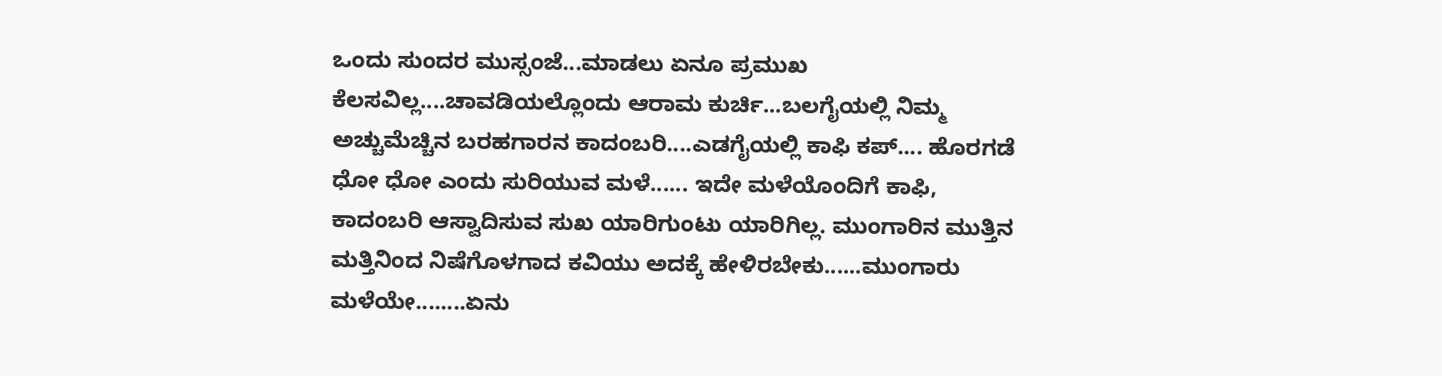ಒಂದು ಸುಂದರ ಮುಸ್ಸಂಜೆ...ಮಾಡಲು ಏನೂ ಪ್ರಮುಖ ಕೆಲಸವಿಲ್ಲ....ಚಾವಡಿಯಲ್ಲೊಂದು ಆರಾಮ ಕುರ್ಚಿ...ಬಲಗೈಯಲ್ಲಿ ನಿಮ್ಮ ಅಚ್ಚುಮೆಚ್ಚಿನ ಬರಹಗಾರನ ಕಾದಂಬರಿ....ಎಡಗೈಯಲ್ಲಿ ಕಾಫಿ ಕಪ್.... ಹೊರಗಡೆ ಧೋ ಧೋ ಎಂದು ಸುರಿಯುವ ಮಳೆ...... ಇದೇ ಮಳೆಯೊಂದಿಗೆ ಕಾಫಿ, ಕಾದಂಬರಿ ಆಸ್ವಾದಿಸುವ ಸುಖ ಯಾರಿಗುಂಟು ಯಾರಿಗಿಲ್ಲ. ಮುಂಗಾರಿನ ಮುತ್ತಿನ ಮತ್ತಿನಿಂದ ನಿಷೆಗೊಳಗಾದ ಕವಿಯು ಅದಕ್ಕೆ ಹೇಳಿರಬೇಕು......ಮುಂಗಾರು ಮಳೆಯೇ........ಏನು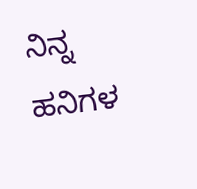ನಿನ್ನ ಹನಿಗಳ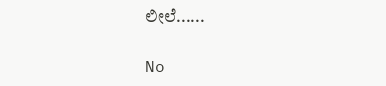ಲೀಲೆ......

No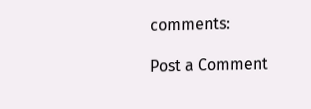comments:

Post a Comment